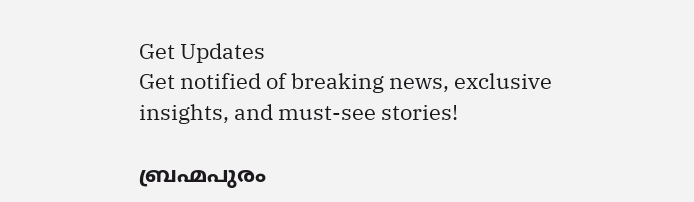Get Updates
Get notified of breaking news, exclusive insights, and must-see stories!

ബ്രഹ്മപുരം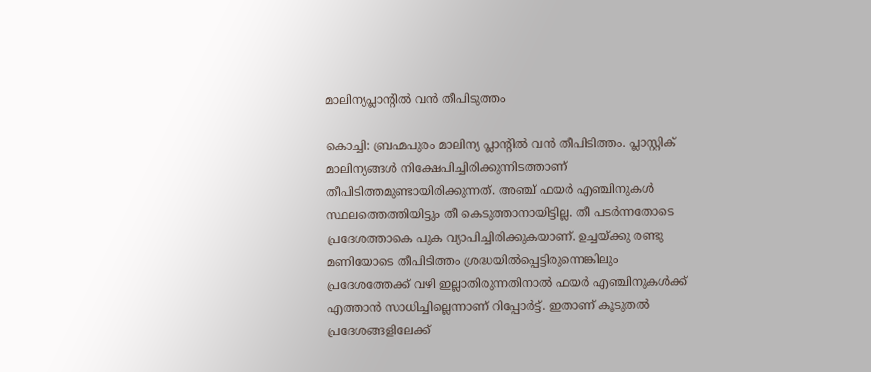മാലിന്യപ്ലാന്റില്‍ വന്‍ തീപിടുത്തം

കൊച്ചി: ബ്രഹ്മപുരം മാലിന്യ പ്ലാന്റില്‍ വന്‍ തീപിടിത്തം. പ്ലാസ്റ്റിക് മാലിന്യങ്ങള്‍ നിക്ഷേപിച്ചിരിക്കുന്നിടത്താണ് തീപിടിത്തമുണ്ടായിരിക്കുന്നത്. അഞ്ച് ഫയര്‍ എഞ്ചിനുകള്‍ സ്ഥലത്തെത്തിയിട്ടും തീ കെടുത്താനായിട്ടില്ല. തീ പടര്‍ന്നതോടെ പ്രദേശത്താകെ പുക വ്യാപിച്ചിരിക്കുകയാണ്. ഉച്ചയ്ക്കു രണ്ടു മണിയോടെ തീപിടിത്തം ശ്രദ്ധയില്‍പ്പെട്ടിരുന്നെങ്കിലും പ്രദേശത്തേക്ക് വഴി ഇല്ലാതിരുന്നതിനാല്‍ ഫയര്‍ എഞ്ചിനുകള്‍ക്ക് എത്താന്‍ സാധിച്ചില്ലെന്നാണ് റിപ്പോര്‍ട്ട്. ഇതാണ് കൂടുതല്‍ പ്രദേശങ്ങളിലേക്ക്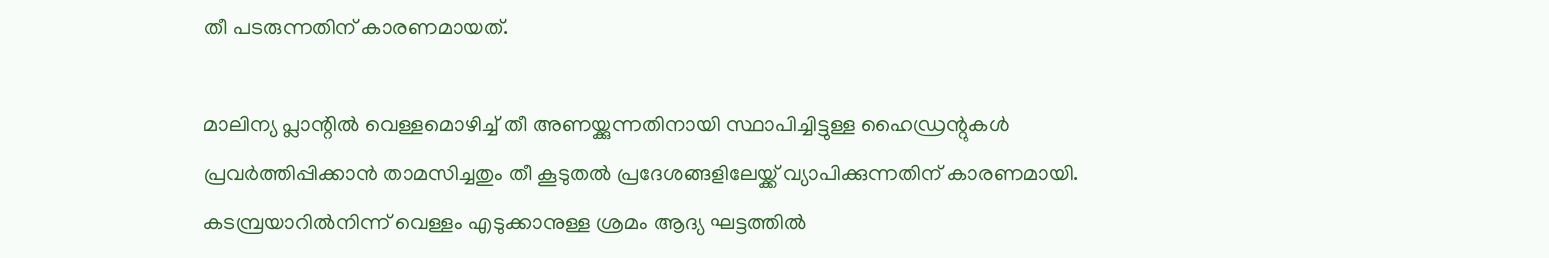തീ പടരുന്നതിന് കാരണമായത്.

മാലിന്യ പ്ലാന്റില്‍ വെള്ളമൊഴിച്ച് തീ അണയ്ക്കുന്നതിനായി സ്ഥാപിച്ചിട്ടുള്ള ഹൈഡ്രന്റുകള്‍ പ്രവര്‍ത്തിപ്പിക്കാന്‍ താമസിച്ചതും തീ കൂടുതല്‍ പ്രദേശങ്ങളിലേയ്ക്ക് വ്യാപിക്കുന്നതിന് കാരണമായി. കടമ്പ്രയാറില്‍നിന്ന് വെള്ളം എടുക്കാനുള്ള ശ്രമം ആദ്യ ഘട്ടത്തില്‍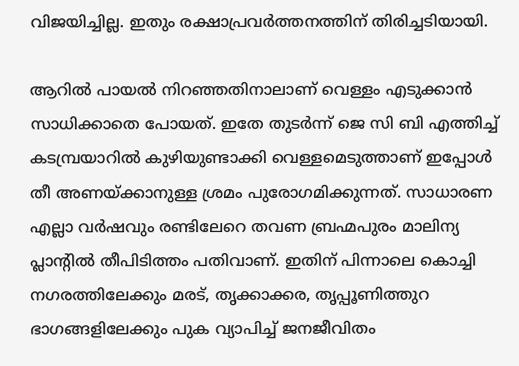വിജയിച്ചില്ല. ഇതും രക്ഷാപ്രവര്‍ത്തനത്തിന് തിരിച്ചടിയായി.

ആറില്‍ പായല്‍ നിറഞ്ഞതിനാലാണ് വെള്ളം എടുക്കാന്‍ സാധിക്കാതെ പോയത്. ഇതേ തുടര്‍ന്ന് ജെ സി ബി എത്തിച്ച് കടമ്പ്രയാറില്‍ കുഴിയുണ്ടാക്കി വെള്ളമെടുത്താണ് ഇപ്പോള്‍ തീ അണയ്ക്കാനുള്ള ശ്രമം പുരോഗമിക്കുന്നത്. സാധാരണ എല്ലാ വര്‍ഷവും രണ്ടിലേറെ തവണ ബ്രഹ്മപുരം മാലിന്യ പ്ലാന്റില്‍ തീപിടിത്തം പതിവാണ്. ഇതിന് പിന്നാലെ കൊച്ചി നഗരത്തിലേക്കും മരട്, തൃക്കാക്കര, തൃപ്പൂണിത്തുറ ഭാഗങ്ങളിലേക്കും പുക വ്യാപിച്ച് ജനജീവിതം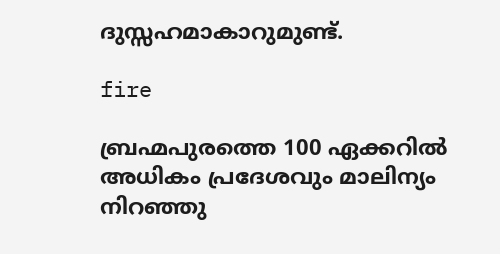ദുസ്സഹമാകാറുമുണ്ട്.

fire

ബ്രഹ്മപുരത്തെ 100 ഏക്കറില്‍ അധികം പ്രദേശവും മാലിന്യം നിറഞ്ഞു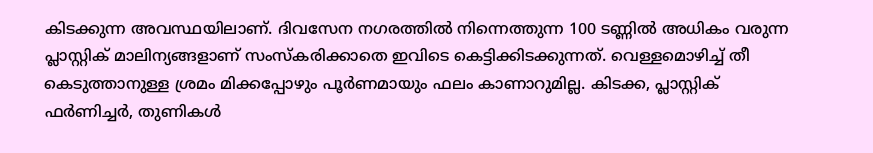കിടക്കുന്ന അവസ്ഥയിലാണ്. ദിവസേന നഗരത്തില്‍ നിന്നെത്തുന്ന 100 ടണ്ണില്‍ അധികം വരുന്ന പ്ലാസ്റ്റിക് മാലിന്യങ്ങളാണ് സംസ്‌കരിക്കാതെ ഇവിടെ കെട്ടിക്കിടക്കുന്നത്. വെള്ളമൊഴിച്ച് തീ കെടുത്താനുള്ള ശ്രമം മിക്കപ്പോഴും പൂര്‍ണമായും ഫലം കാണാറുമില്ല. കിടക്ക, പ്ലാസ്റ്റിക് ഫര്‍ണിച്ചര്‍, തുണികള്‍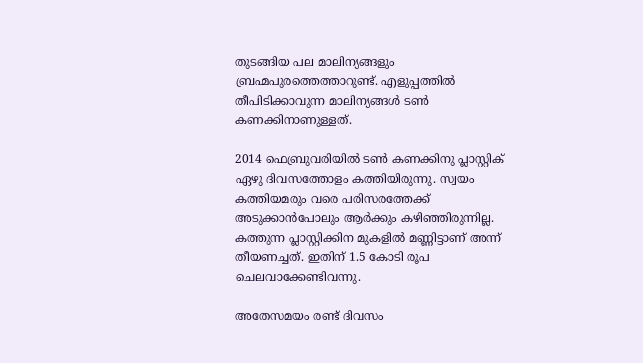തുടങ്ങിയ പല മാലിന്യങ്ങളും ബ്രഹ്മപുരത്തെത്താറുണ്ട്. എളുപ്പത്തില്‍ തീപിടിക്കാവുന്ന മാലിന്യങ്ങള്‍ ടണ്‍ കണക്കിനാണുള്ളത്.

2014 ഫെബ്രുവരിയില്‍ ടണ്‍ കണക്കിനു പ്ലാസ്റ്റിക് ഏഴു ദിവസത്തോളം കത്തിയിരുന്നു. സ്വയം കത്തിയമരും വരെ പരിസരത്തേക്ക് അടുക്കാന്‍പോലും ആര്‍ക്കും കഴിഞ്ഞിരുന്നില്ല. കത്തുന്ന പ്ലാസ്റ്റിക്കിന മുകളില്‍ മണ്ണിട്ടാണ് അന്ന് തീയണച്ചത്. ഇതിന് 1.5 കോടി രൂപ ചെലവാക്കേണ്ടിവന്നു.

അതേസമയം രണ്ട് ദിവസം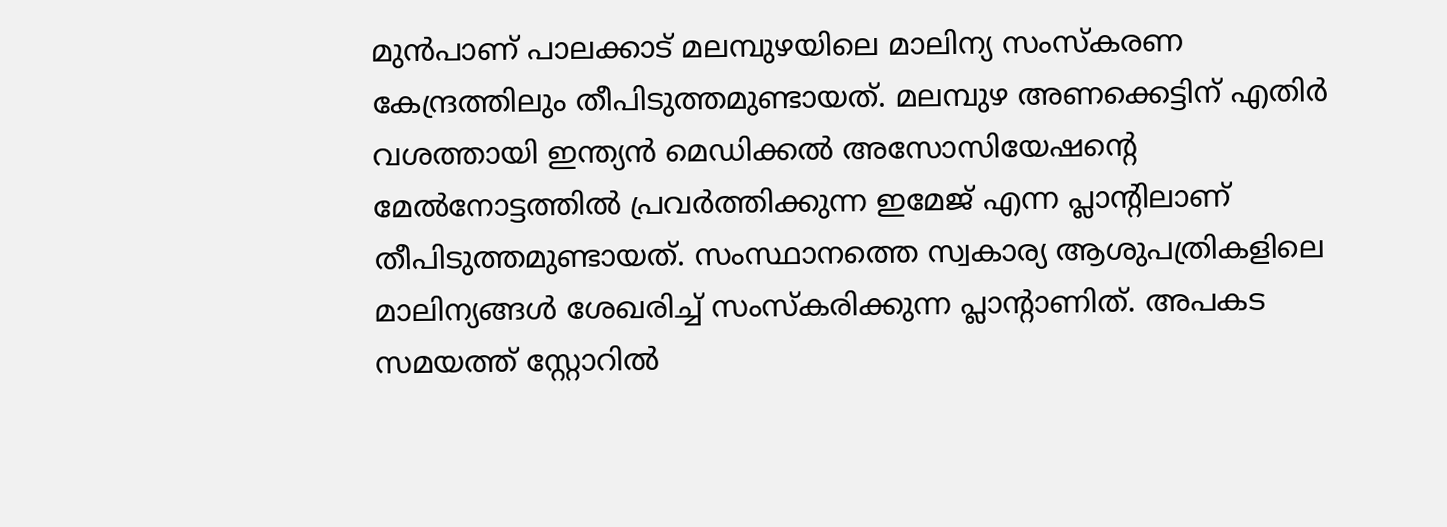മുന്‍പാണ് പാലക്കാട് മലമ്പുഴയിലെ മാലിന്യ സംസ്‌കരണ കേന്ദ്രത്തിലും തീപിടുത്തമുണ്ടായത്. മലമ്പുഴ അണക്കെട്ടിന് എതിര്‍ വശത്തായി ഇന്ത്യന്‍ മെഡിക്കല്‍ അസോസിയേഷന്റെ മേല്‍നോട്ടത്തില്‍ പ്രവര്‍ത്തിക്കുന്ന ഇമേജ് എന്ന പ്ലാന്റിലാണ് തീപിടുത്തമുണ്ടായത്. സംസ്ഥാനത്തെ സ്വകാര്യ ആശുപത്രികളിലെ മാലിന്യങ്ങള്‍ ശേഖരിച്ച് സംസ്‌കരിക്കുന്ന പ്ലാന്റാണിത്. അപകട സമയത്ത് സ്റ്റോറില്‍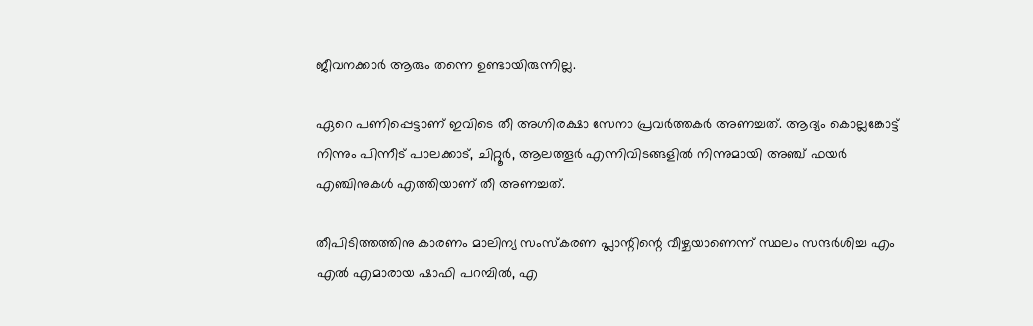ജീവനക്കാര്‍ ആരും തന്നെ ഉണ്ടായിരുന്നില്ല.

ഏറെ പണിപ്പെട്ടാണ് ഇവിടെ തീ അഗ്നിരക്ഷാ സേനാ പ്രവര്‍ത്തകര്‍ അണച്ചത്. ആദ്യം കൊല്ലങ്കോട്ട് നിന്നും പിന്നീട് പാലക്കാട്, ചിറ്റൂര്‍, ആലത്തൂര്‍ എന്നിവിടങ്ങളില്‍ നിന്നുമായി അഞ്ച് ഫയര്‍ എഞ്ചിനുകള്‍ എത്തിയാണ് തീ അണച്ചത്.

തീപിടിത്തത്തിനു കാരണം മാലിന്യ സംസ്‌കരണ പ്ലാന്റിന്റെ വീഴ്ചയാണെന്ന് സ്ഥലം സന്ദര്‍ശിച്ച എം എല്‍ എമാരായ ഷാഫി പറമ്പില്‍, എ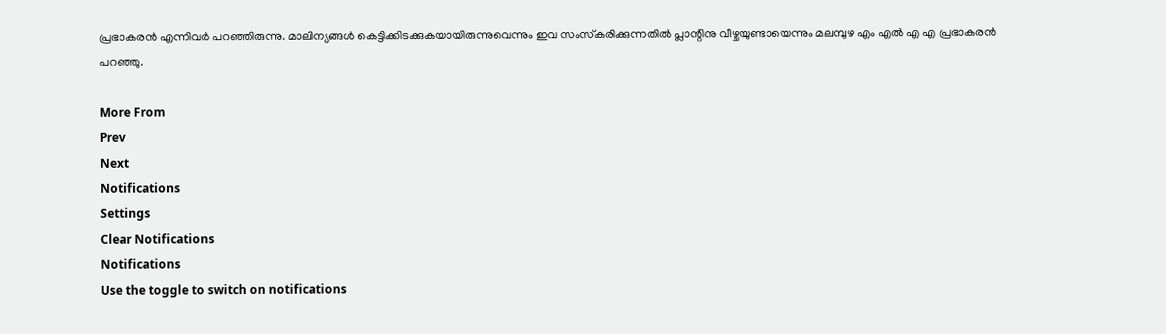പ്രഭാകരന്‍ എന്നിവര്‍ പറഞ്ഞിരുന്നു. മാലിന്യങ്ങള്‍ കെട്ടിക്കിടക്കുകയായിരുന്നുവെന്നും ഇവ സംസ്‌കരിക്കുന്നതില്‍ പ്ലാന്റിനു വീഴ്ചയുണ്ടായെന്നും മലമ്പുഴ എം എല്‍ എ എ പ്രഭാകരന്‍ പറഞ്ഞു.

More From
Prev
Next
Notifications
Settings
Clear Notifications
Notifications
Use the toggle to switch on notifications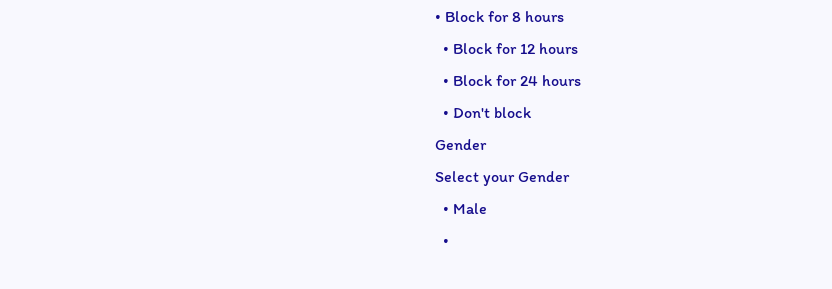• Block for 8 hours
  • Block for 12 hours
  • Block for 24 hours
  • Don't block
Gender
Select your Gender
  • Male
  •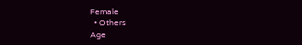Female
  • Others
Age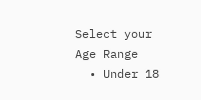Select your Age Range
  • Under 18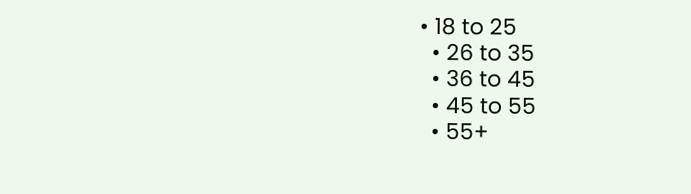• 18 to 25
  • 26 to 35
  • 36 to 45
  • 45 to 55
  • 55+